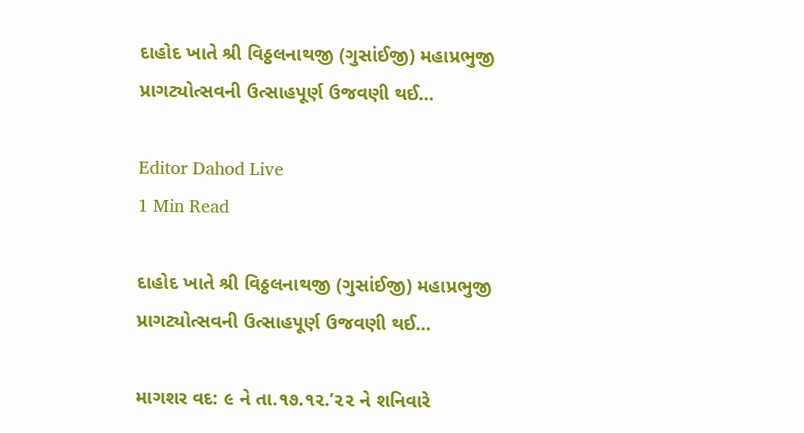દાહોદ ખાતે શ્રી વિઠ્ઠલનાથજી (ગુસાંઈજી) મહાપ્રભુજી પ્રાગટ્યોત્સવની ઉત્સાહપૂર્ણ ઉજવણી થઈ…

Editor Dahod Live
1 Min Read

દાહોદ ખાતે શ્રી વિઠ્ઠલનાથજી (ગુસાંઈજી) મહાપ્રભુજી પ્રાગટ્યોત્સવની ઉત્સાહપૂર્ણ ઉજવણી થઈ…

માગશર વદ: ૯ ને તા.૧૭.૧૨.’૨૨ ને શનિવારે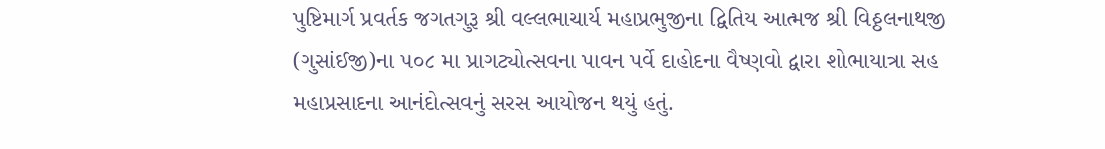પુષ્ટિમાર્ગ પ્રવર્તક જગતગુરૂ શ્રી વલ્લભાચાર્ય મહાપ્રભુજીના દ્વિતિય આત્મજ શ્રી વિઠ્ઠલનાથજી (ગુસાંઈજી)ના ૫૦૮ મા પ્રાગટ્યોત્સવના પાવન પર્વે દાહોદના વૈષ્ણવો દ્વારા શોભાયાત્રા સહ મહાપ્રસાદના આનંદોત્સવનું સરસ આયોજન થયું હતું.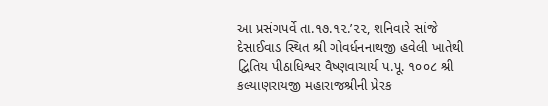આ પ્રસંગપર્વે તા.૧૭.૧૨.’૨૨, શનિવારે સાંજે દેસાઈવાડ સ્થિત શ્રી ગોવર્ધનનાથજી હવેલી ખાતેથી દ્વિતિય પીઠાધિશ્વર વૈષ્ણવાચાર્ય પ.પૂ. ૧૦૦૮ શ્રી કલ્યાણરાયજી મહારાજશ્રીની પ્રેરક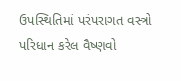ઉપસ્થિતિમાં પરંપરાગત વસ્ત્રો પરિધાન કરેલ વૈષ્ણવો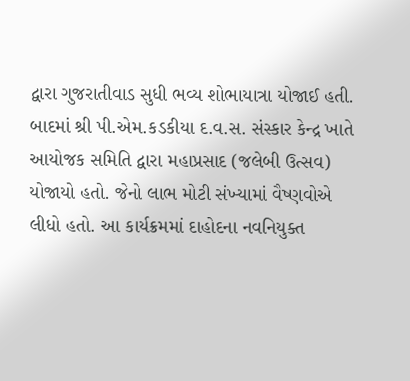દ્વારા ગુજરાતીવાડ સુધી ભવ્ય શોભાયાત્રા યોજાઈ હતી. બાદમાં શ્રી પી.એમ.કડકીયા દ.વ.સ. સંસ્કાર કેન્દ્ર ખાતે આયોજક સમિતિ દ્વારા મહાપ્રસાદ (જલેબી ઉત્સવ) યોજાયો હતો. જેનો લાભ મોટી સંખ્યામાં વૈષ્ણવોએ લીધો હતો. આ કાર્યક્રમમાં દાહોદના નવનિયુક્ત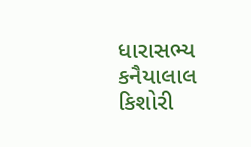ધારાસભ્ય કનૈયાલાલ કિશોરી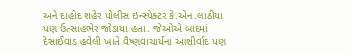અને દાહોદ શહેર પોલીસ ઇન્સ્પેક્ટર કે.એન.લાઠીયા પણ ઉત્સાહભેર જોડાયા હતા. જેઓએ બાદમાં દેસાઈવાડ હવેલી ખાતે વૈષ્ણવાચાર્યના આશીર્વાદ પણ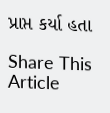પ્રાપ્ત કર્યા હતા

Share This Article